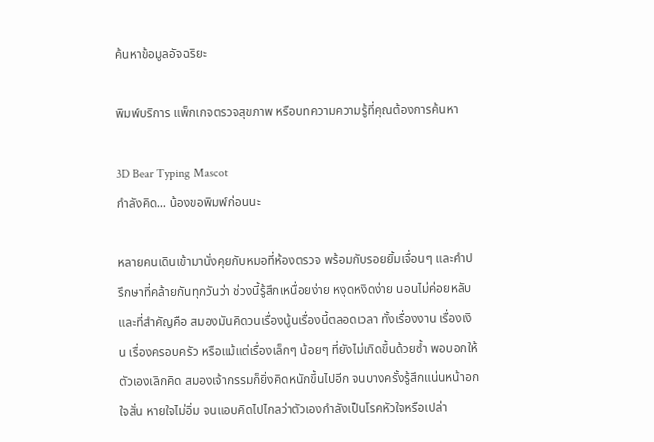ค้นหาข้อมูลอัจฉริยะ

พิมพ์บริการ แพ็กเกจตรวจสุขภาพ หรือบทความความรู้ที่คุณต้องการค้นหา

3D Bear Typing Mascot
กำลังคิด... น้องขอพิมพ์ก่อนนะ

หลายคนเดินเข้ามานั่งคุยกับหมอที่ห้องตรวจ พร้อมกับรอยยิ้มเจื่อนๆ และคำปรึกษาที่คล้ายกันทุกวันว่า ช่วงนี้รู้สึกเหนื่อยง่าย หงุดหงิดง่าย นอนไม่ค่อยหลับ และที่สำคัญคือ สมองมันคิดวนเรื่องนู้นเรื่องนี้ตลอดเวลา ทั้งเรื่องงาน เรื่องเงิน เรื่องครอบครัว หรือแม้แต่เรื่องเล็กๆ น้อยๆ ที่ยังไม่เกิดขึ้นด้วยซ้ำ พอบอกให้ตัวเองเลิกคิด สมองเจ้ากรรมก็ยิ่งคิดหนักขึ้นไปอีก จนบางครั้งรู้สึกแน่นหน้าอก ใจสั่น หายใจไม่อิ่ม จนแอบคิดไปไกลว่าตัวเองกำลังเป็นโรคหัวใจหรือเปล่า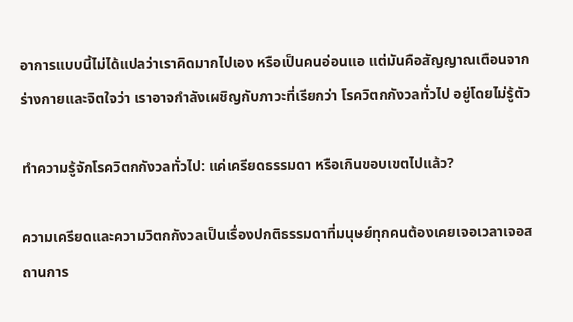อาการแบบนี้ไม่ได้แปลว่าเราคิดมากไปเอง หรือเป็นคนอ่อนแอ แต่มันคือสัญญาณเตือนจากร่างกายและจิตใจว่า เราอาจกำลังเผชิญกับภาวะที่เรียกว่า โรควิตกกังวลทั่วไป อยู่โดยไม่รู้ตัว

ทำความรู้จักโรควิตกกังวลทั่วไป: แค่เครียดธรรมดา หรือเกินขอบเขตไปแล้ว?

ความเครียดและความวิตกกังวลเป็นเรื่องปกติธรรมดาที่มนุษย์ทุกคนต้องเคยเจอเวลาเจอสถานการ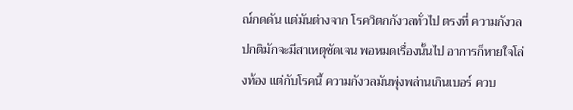ณ์กดดัน แต่มันต่างจาก โรควิตกกังวลทั่วไป ตรงที่ ความกังวลปกติมักจะมีสาเหตุชัดเจน พอหมดเรื่องนั้นไป อาการก็หายใจโล่งท้อง แต่กับโรคนี้ ความกังวลมันพุ่งพล่านเกินเบอร์ ควบ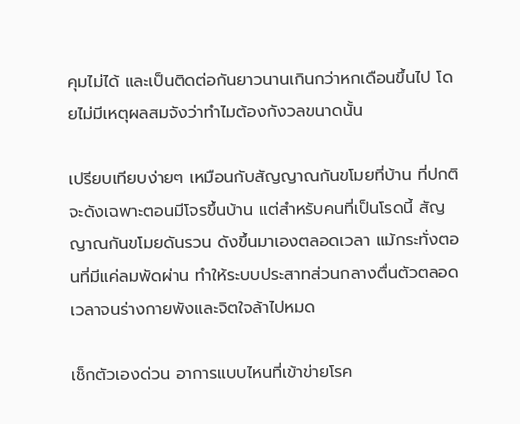คุมไม่ได้ และเป็นติดต่อกันยาวนานเกินกว่าหกเดือนขึ้นไป โดยไม่มีเหตุผลสมจังว่าทำไมต้องกังวลขนาดนั้น

เปรียบเทียบง่ายๆ เหมือนกับสัญญาณกันขโมยที่บ้าน ที่ปกติจะดังเฉพาะตอนมีโจรขึ้นบ้าน แต่สำหรับคนที่เป็นโรดนี้ สัญญาณกันขโมยดันรวน ดังขึ้นมาเองตลอดเวลา แม้กระทั่งตอนที่มีแค่ลมพัดผ่าน ทำให้ระบบประสาทส่วนกลางตื่นตัวตลอดเวลาจนร่างกายพังและจิตใจล้าไปหมด

เช็กตัวเองด่วน อาการแบบไหนที่เข้าข่ายโรค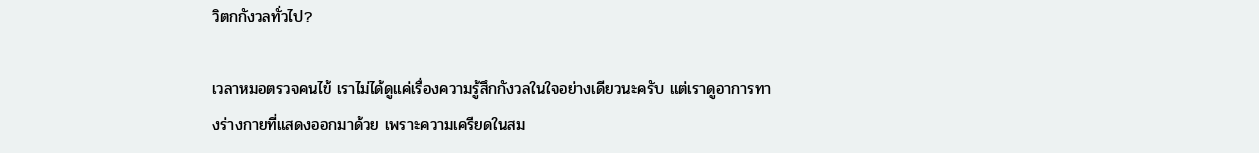วิตกกังวลทั่วไป?

เวลาหมอตรวจคนไข้ เราไม่ได้ดูแค่เรื่องความรู้สึกกังวลในใจอย่างเดียวนะครับ แต่เราดูอาการทางร่างกายที่แสดงออกมาด้วย เพราะความเครียดในสม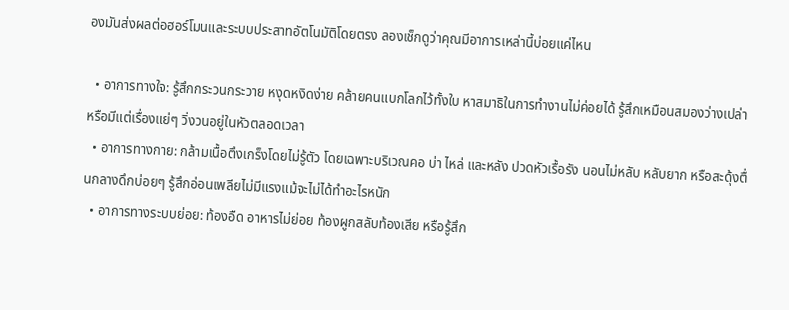องมันส่งผลต่อฮอร์โมนและระบบประสาทอัตโนมัติโดยตรง ลองเช็กดูว่าคุณมีอาการเหล่านี้บ่อยแค่ไหน

  • อาการทางใจ: รู้สึกกระวนกระวาย หงุดหงิดง่าย คล้ายคนแบกโลกไว้ทั้งใบ หาสมาธิในการทำงานไม่ค่อยได้ รู้สึกเหมือนสมองว่างเปล่า หรือมีแต่เรื่องแย่ๆ วิ่งวนอยู่ในหัวตลอดเวลา
  • อาการทางกาย: กล้ามเนื้อตึงเกร็งโดยไม่รู้ตัว โดยเฉพาะบริเวณคอ บ่า ไหล่ และหลัง ปวดหัวเรื้อรัง นอนไม่หลับ หลับยาก หรือสะดุ้งตื่นกลางดึกบ่อยๆ รู้สึกอ่อนเพลียไม่มีแรงแม้จะไม่ได้ทำอะไรหนัก
  • อาการทางระบบย่อย: ท้องอืด อาหารไม่ย่อย ท้องผูกสลับท้องเสีย หรือรู้สึก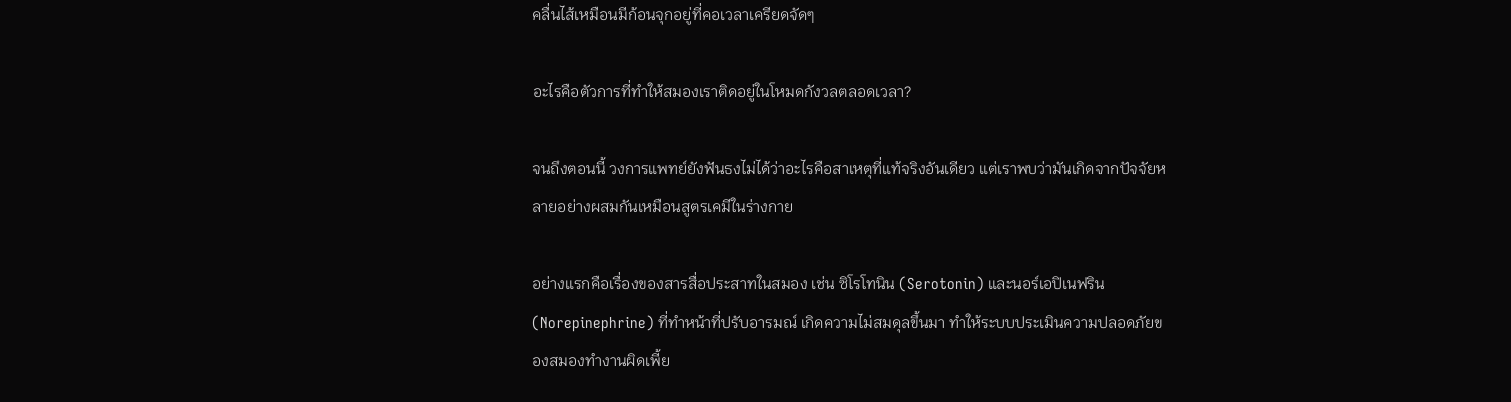คลื่นไส้เหมือนมีก้อนจุกอยู่ที่คอเวลาเครียดจัดๆ

อะไรคือตัวการที่ทำให้สมองเราติดอยู่ในโหมดกังวลตลอดเวลา?

จนถึงตอนนี้ วงการแพทย์ยังฟันธงไม่ได้ว่าอะไรคือสาเหตุที่แท้จริงอันเดียว แต่เราพบว่ามันเกิดจากปัจจัยหลายอย่างผสมกันเหมือนสูตรเคมีในร่างกาย

อย่างแรกคือเรื่องของสารสื่อประสาทในสมอง เช่น ซิโรโทนิน (Serotonin) และนอร์เอปิเนฟริน (Norepinephrine) ที่ทำหน้าที่ปรับอารมณ์ เกิดความไม่สมดุลขึ้นมา ทำให้ระบบประเมินความปลอดภัยของสมองทำงานผิดเพี้ย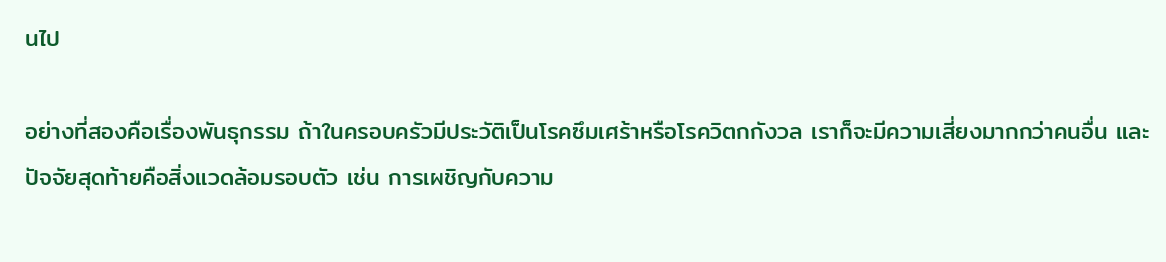นไป

อย่างที่สองคือเรื่องพันธุกรรม ถ้าในครอบครัวมีประวัติเป็นโรคซึมเศร้าหรือโรควิตกกังวล เราก็จะมีความเสี่ยงมากกว่าคนอื่น และปัจจัยสุดท้ายคือสิ่งแวดล้อมรอบตัว เช่น การเผชิญกับความ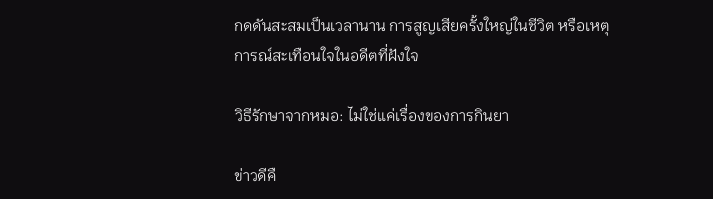กดดันสะสมเป็นเวลานาน การสูญเสียครั้งใหญ่ในชีวิต หรือเหตุการณ์สะเทือนใจในอดีตที่ฝังใจ

วิธีรักษาจากหมอ: ไม่ใช่แค่เรื่องของการกินยา

ข่าวดีคื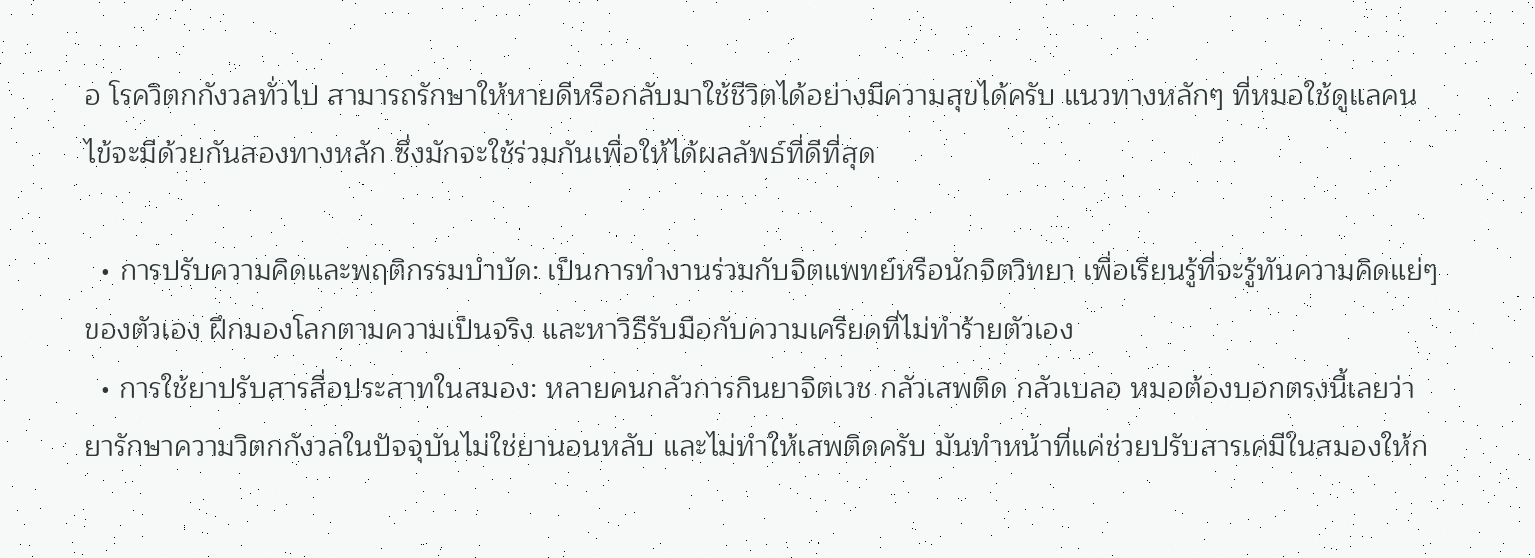อ โรควิตกกังวลทั่วไป สามารถรักษาให้หายดีหรือกลับมาใช้ชีวิตได้อย่างมีความสุขได้ครับ แนวทางหลักๆ ที่หมอใช้ดูแลคนไข้จะมีด้วยกันสองทางหลัก ซึ่งมักจะใช้ร่วมกันเพื่อให้ได้ผลลัพธ์ที่ดีที่สุด

  • การปรับความคิดและพฤติกรรมบำบัด: เป็นการทำงานร่วมกับจิตแพทย์หรือนักจิตวิทยา เพื่อเรียนรู้ที่จะรู้ทันความคิดแย่ๆ ของตัวเอง ฝึกมองโลกตามความเป็นจริง และหาวิธีรับมือกับความเครียดที่ไม่ทำร้ายตัวเอง
  • การใช้ยาปรับสารสื่อประสาทในสมอง: หลายคนกลัวการกินยาจิตเวช กลัวเสพติด กลัวเบลอ หมอต้องบอกตรงนี้เลยว่า ยารักษาความวิตกกังวลในปัจจุบันไม่ใช่ยานอนหลับ และไม่ทำให้เสพติดครับ มันทำหน้าที่แค่ช่วยปรับสารเคมีในสมองให้ก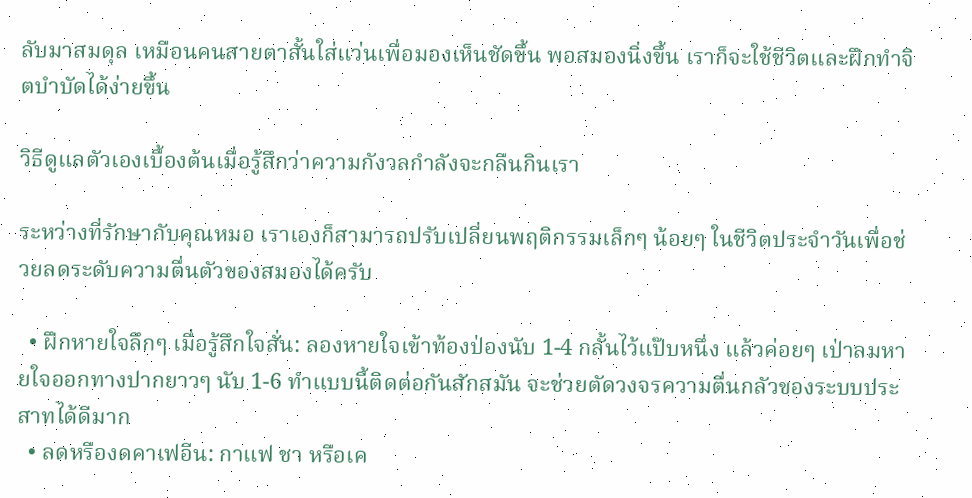ลับมาสมดุล เหมือนคนสายตาสั้นใส่แว่นเพื่อมองเห็นชัดขึ้น พอสมองนิ่งขึ้น เราก็จะใช้ชีวิตและฝึกทำจิตบำบัดได้ง่ายขึ้น

วิธีดูแลตัวเองเบื้องต้นเมื่อรู้สึกว่าความกังวลกำลังจะกลืนกินเรา

ระหว่างที่รักษากับคุณหมอ เราเองก็สามารถปรับเปลี่ยนพฤติกรรมเล็กๆ น้อยๆ ในชีวิตประจำวันเพื่อช่วยลดระดับความตื่นตัวของสมองได้ครับ

  • ฝึกหายใจลึกๆ เมื่อรู้สึกใจสั่น: ลองหายใจเข้าท้องป่องนับ 1-4 กลั้นไว้แป๊บหนึ่ง แล้วค่อยๆ เป่าลมหายใจออกทางปากยาวๆ นับ 1-6 ทำแบบนี้ติดต่อกันสักสมัน จะช่วยตัดวงจรความตื่นกลัวของระบบประสาทได้ดีมาก
  • ลดหรืองดคาเฟอีน: กาแฟ ชา หรือเค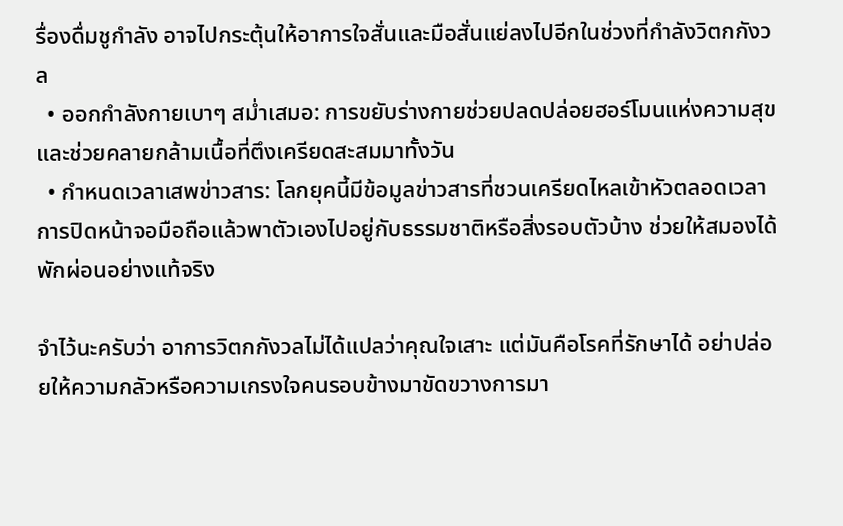รื่องดื่มชูกำลัง อาจไปกระตุ้นให้อาการใจสั่นและมือสั่นแย่ลงไปอีกในช่วงที่กำลังวิตกกังวล
  • ออกกำลังกายเบาๆ สม่ำเสมอ: การขยับร่างกายช่วยปลดปล่อยฮอร์โมนแห่งความสุข และช่วยคลายกล้ามเนื้อที่ตึงเครียดสะสมมาทั้งวัน
  • กำหนดเวลาเสพข่าวสาร: โลกยุคนี้มีข้อมูลข่าวสารที่ชวนเครียดไหลเข้าหัวตลอดเวลา การปิดหน้าจอมือถือแล้วพาตัวเองไปอยู่กับธรรมชาติหรือสิ่งรอบตัวบ้าง ช่วยให้สมองได้พักผ่อนอย่างแท้จริง

จำไว้นะครับว่า อาการวิตกกังวลไม่ได้แปลว่าคุณใจเสาะ แต่มันคือโรคที่รักษาได้ อย่าปล่อยให้ความกลัวหรือความเกรงใจคนรอบข้างมาขัดขวางการมา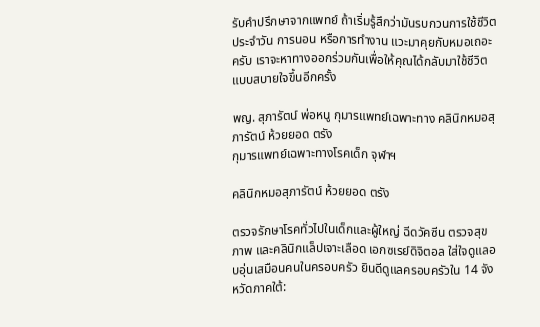รับคำปรึกษาจากแพทย์ ถ้าเริ่มรู้สึกว่ามันรบกวนการใช้ชีวิตประจำวัน การนอน หรือการทำงาน แวะมาคุยกับหมอเถอะครับ เราจะหาทางออกร่วมกันเพื่อให้คุณได้กลับมาใช้ชีวิตแบบสบายใจขึ้นอีกครั้ง

พญ. สุภารัตน์ พ่อหนู กุมารแพทย์เฉพาะทาง คลินิกหมอสุภารัตน์ ห้วยยอด ตรัง
กุมารแพทย์เฉพาะทางโรคเด็ก จุฬาฯ

คลินิกหมอสุภารัตน์ ห้วยยอด ตรัง

ตรวจรักษาโรคทั่วไปในเด็กและผู้ใหญ่ ฉีดวัคซีน ตรวจสุขภาพ และคลินิกแล็ปเจาะเลือด เอกซเรย์ดิจิตอล ใส่ใจดูแลอบอุ่นเสมือนคนในครอบครัว ยินดีดูแลครอบครัวใน 14 จังหวัดภาคใต้: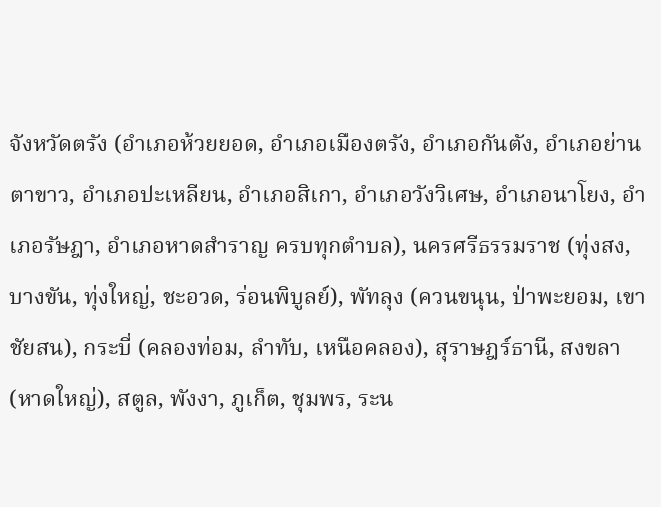จังหวัดตรัง (อำเภอห้วยยอด, อำเภอเมืองตรัง, อำเภอกันตัง, อำเภอย่านตาขาว, อำเภอปะเหลียน, อำเภอสิเกา, อำเภอวังวิเศษ, อำเภอนาโยง, อำเภอรัษฎา, อำเภอหาดสำราญ ครบทุกตำบล), นครศรีธรรมราช (ทุ่งสง, บางขัน, ทุ่งใหญ่, ชะอวด, ร่อนพิบูลย์), พัทลุง (ควนขนุน, ป่าพะยอม, เขาชัยสน), กระบี่ (คลองท่อม, ลำทับ, เหนือคลอง), สุราษฎร์ธานี, สงขลา (หาดใหญ่), สตูล, พังงา, ภูเก็ต, ชุมพร, ระน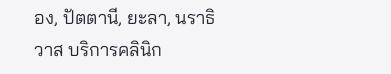อง, ปัตตานี, ยะลา, นราธิวาส บริการคลินิก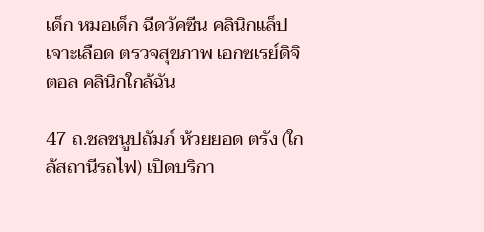เด็ก หมอเด็ก ฉีดวัคซีน คลินิกแล็ป เจาะเลือด ตรวจสุขภาพ เอกซเรย์ดิจิตอล คลินิกใกล้ฉัน

47 ถ.ชลชนูปถัมภ์ ห้วยยอด ตรัง (ใกล้สถานีรถไฟ) เปิดบริกา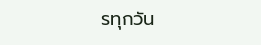รทุกวัน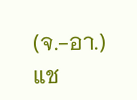(จ.-อา.)
แช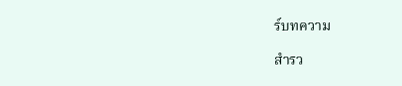ร์บทความ

สำรว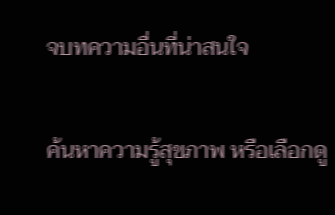จบทความอื่นที่น่าสนใจ

ค้นหาความรู้สุขภาพ หรือเลือกดู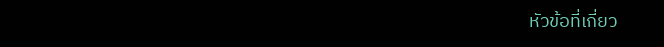หัวข้อที่เกี่ยว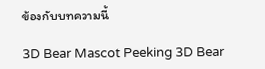ข้องกับบทความนี้

3D Bear Mascot Peeking 3D Bear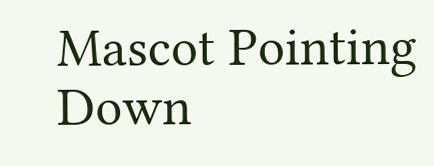Mascot Pointing Down